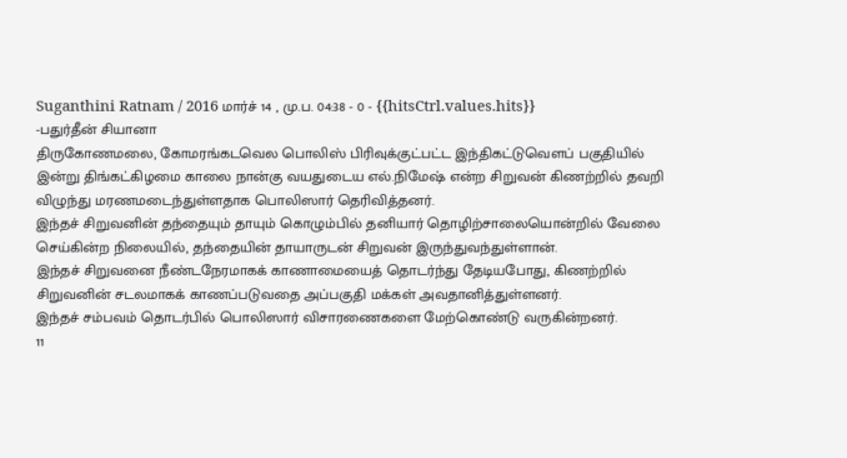Suganthini Ratnam / 2016 மார்ச் 14 , மு.ப. 04:38 - 0 - {{hitsCtrl.values.hits}}
-பதுர்தீன் சியானா
திருகோணமலை, கோமரங்கடவெல பொலிஸ் பிரிவுக்குட்பட்ட இந்திகட்டுவௌப் பகுதியில் இன்று திங்கட்கிழமை காலை நான்கு வயதுடைய எல்.நிமேஷ் என்ற சிறுவன் கிணற்றில் தவறி விழுந்து மரணமடைந்துள்ளதாக பொலிஸார் தெரிவித்தனர்.
இந்தச் சிறுவனின் தந்தையும் தாயும் கொழும்பில் தனியார் தொழிற்சாலையொன்றில் வேலை செய்கின்ற நிலையில், தந்தையின் தாயாருடன் சிறுவன் இருந்துவந்துள்ளான்.
இந்தச் சிறுவனை நீண்டநேரமாகக் காணாமையைத் தொடர்ந்து தேடியபோது, கிணற்றில் சிறுவனின் சடலமாகக் காணப்படுவதை அப்பகுதி மக்கள் அவதானித்துள்ளனர்.
இந்தச் சம்பவம் தொடர்பில் பொலிஸார் விசாரணைகளை மேற்கொண்டு வருகின்றனர்.
11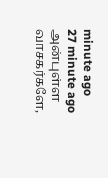minute ago
27 minute ago
அன்புள்ள வாசகர்களே,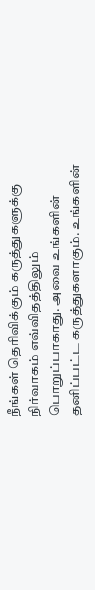நீங்கள் தெரிவிக்கும் கருத்துகளுக்கு நிர்வாகம் எவ்விதத்திலும் பொறுப்பாகாது. அவை உங்களின் தனிப்பட்ட கருத்துகளாகும். உங்களின்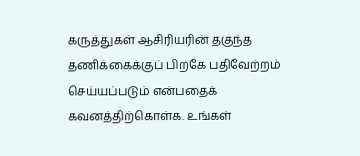கருத்துகள் ஆசிரியரின் தகுந்த தணிக்கைக்குப் பிறகே பதிவேற்றம் செய்யப்படும் என்பதைக் கவனத்திற்கொள்க. உங்கள்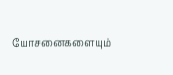யோசனைகளையும்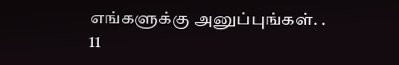எங்களுக்கு அனுப்புங்கள். .
11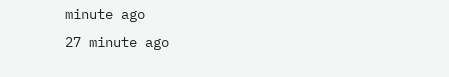minute ago
27 minute ago